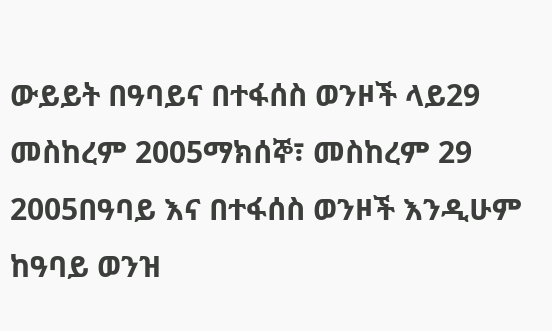ውይይት በዓባይና በተፋሰስ ወንዞች ላይ29 መስከረም 2005ማክሰኞ፣ መስከረም 29 2005በዓባይ እና በተፋሰስ ወንዞች እንዲሁም ከዓባይ ወንዝ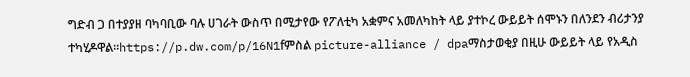ግድብ ጋ በተያያዘ ባካባቢው ባሉ ሀገራት ውስጥ በሚታየው የፖለቲካ አቋምና አመለካከት ላይ ያተኮረ ውይይት ሰሞኑን በለንደን ብሪታንያ ተካሂዶዋል።https://p.dw.com/p/16N1fምስል picture-alliance / dpaማስታወቂያ በዚሁ ውይይት ላይ የአዲስ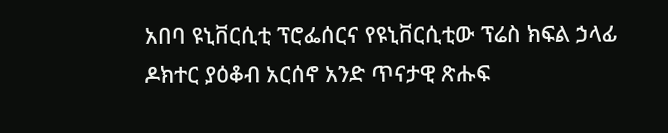አበባ ዩኒቨርሲቲ ፕሮፌሰርና የዩኒቨርሲቲው ፕሬስ ክፍል ኃላፊ ዶክተር ያዕቆብ አርሰኖ አንድ ጥናታዊ ጽሑፍ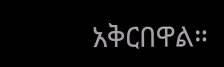አቅርበዋል።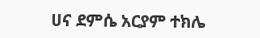ሀና ደምሴ አርያም ተክሌ